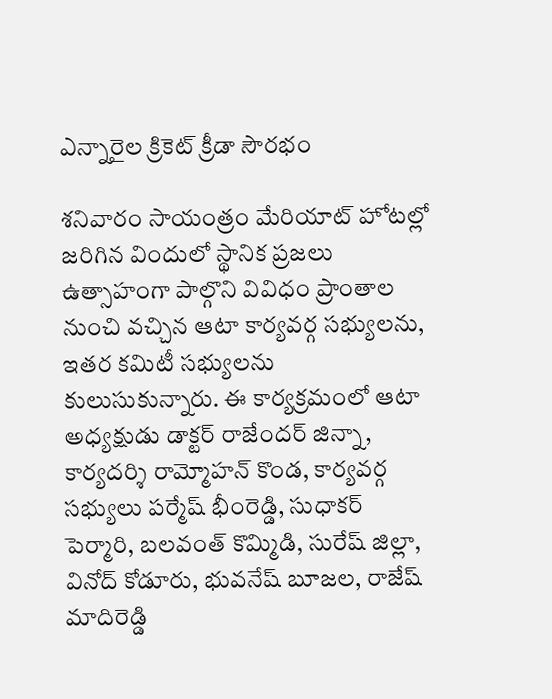ఎన్నారైల క్రికెట్ క్రీడా సౌరభం

శనివారం సాయంత్రం మేరియాట్ హోటల్లో జరిగిన విందులో స్థానిక ప్రజలు ఉత్సాహంగా పాల్గొని వివిధం ప్రాంతాల నుంచి వచ్చిన ఆటా కార్యవర్గ సభ్యులను, ఇతర కమిటీ సభ్యులను కులుసుకున్నారు. ఈ కార్యక్రమంలో ఆటా అధ్యక్షుడు డాక్టర్ రాజేందర్ జిన్నా, కార్యదర్శి రామ్మోహన్ కొండ, కార్యవర్గ సభ్యులు పర్మేష్ భీంరెడ్డి, సుధాకర్ పెర్మారి, బలవంత్ కొమ్మిడి, సురేష్ జిల్లా, వినోద్ కోడూరు, భువనేష్ బూజల, రాజేష్ మాదిరెడ్డి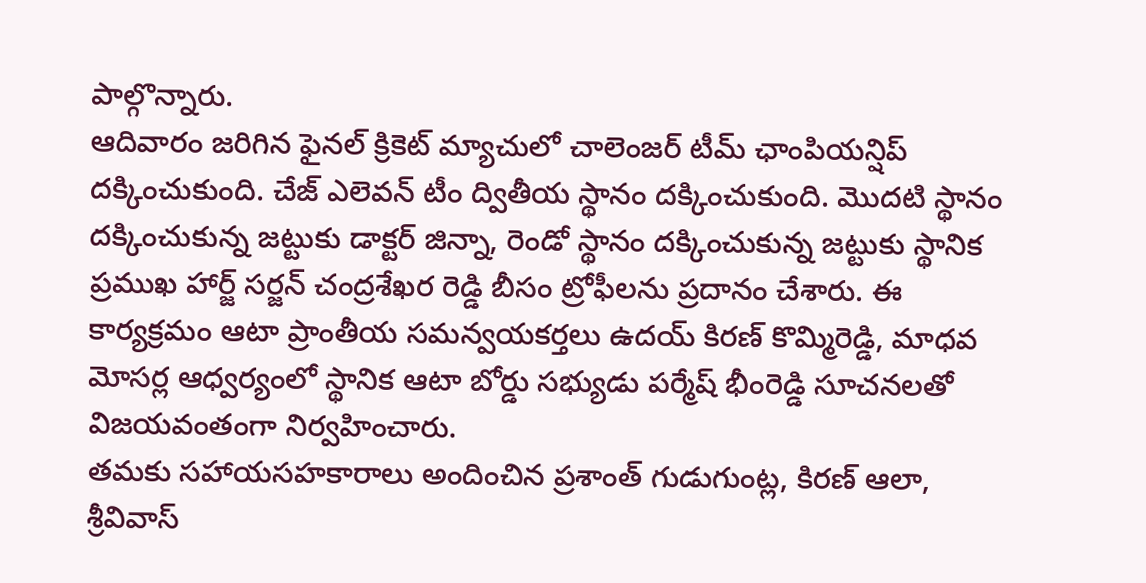పాల్గొన్నారు.
ఆదివారం జరిగిన ఫైనల్ క్రికెట్ మ్యాచులో చాలెంజర్ టీమ్ ఛాంపియన్షిప్ దక్కించుకుంది. చేజ్ ఎలెవన్ టీం ద్వితీయ స్థానం దక్కించుకుంది. మొదటి స్థానం దక్కించుకున్న జట్టుకు డాక్టర్ జిన్నా, రెండో స్థానం దక్కించుకున్న జట్టుకు స్థానిక ప్రముఖ హార్జ్ సర్జన్ చంద్రశేఖర రెడ్డి బీసం ట్రోఫీలను ప్రదానం చేశారు. ఈ కార్యక్రమం ఆటా ప్రాంతీయ సమన్వయకర్తలు ఉదయ్ కిరణ్ కొమ్మిరెడ్డి, మాధవ మోసర్ల ఆధ్వర్యంలో స్థానిక ఆటా బోర్డు సభ్యుడు పర్మేష్ భీంరెడ్డి సూచనలతో విజయవంతంగా నిర్వహించారు.
తమకు సహాయసహకారాలు అందించిన ప్రశాంత్ గుడుగుంట్ల, కిరణ్ ఆలా, శ్రీవివాస్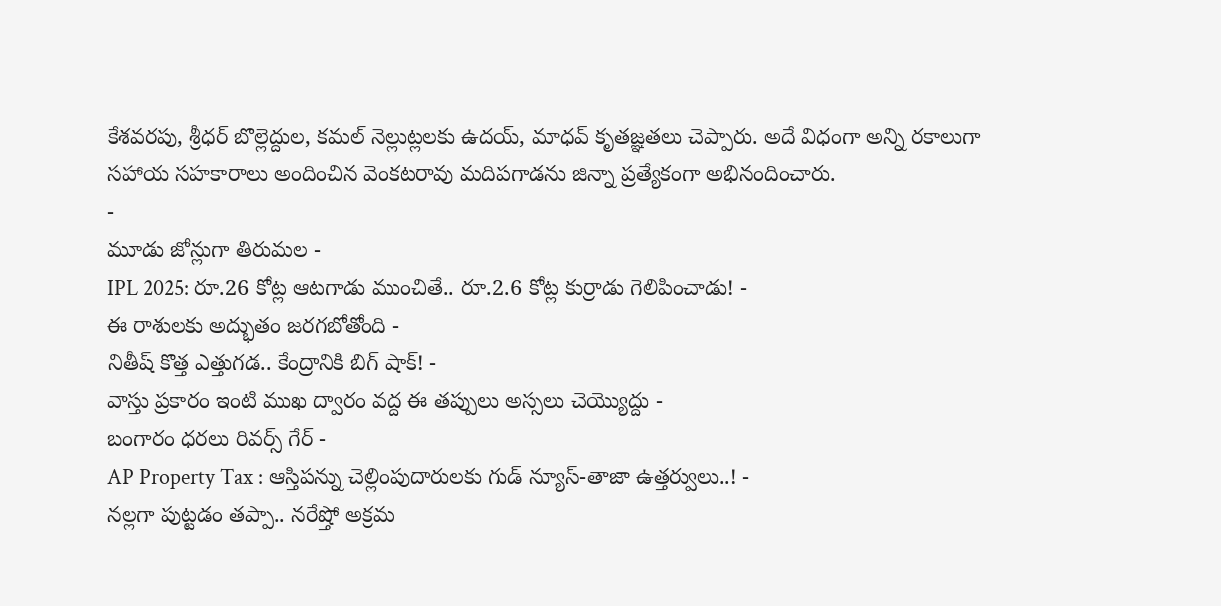కేశవరపు, శ్రీధర్ బొల్లెద్దుల, కమల్ నెల్లుట్లలకు ఉదయ్, మాధవ్ కృతజ్ఞతలు చెప్పారు. అదే విధంగా అన్ని రకాలుగా సహాయ సహకారాలు అందించిన వెంకటరావు మదిపగాడను జిన్నా ప్రత్యేకంగా అభినందించారు.
-
మూడు జోన్లుగా తిరుమల -
IPL 2025: రూ.26 కోట్ల ఆటగాడు ముంచితే.. రూ.2.6 కోట్ల కుర్రాడు గెలిపించాడు! -
ఈ రాశులకు అద్భుతం జరగబోతోంది -
నితీష్ కొత్త ఎత్తుగడ.. కేంద్రానికి బిగ్ షాక్! -
వాస్తు ప్రకారం ఇంటి ముఖ ద్వారం వద్ద ఈ తప్పులు అస్సలు చెయ్యొద్దు -
బంగారం ధరలు రివర్స్ గేర్ -
AP Property Tax : ఆస్తిపన్ను చెల్లింపుదారులకు గుడ్ న్యూస్-తాజా ఉత్తర్వులు..! -
నల్లగా పుట్టడం తప్పా.. నరేష్తో అక్రమ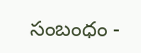సంబంధం -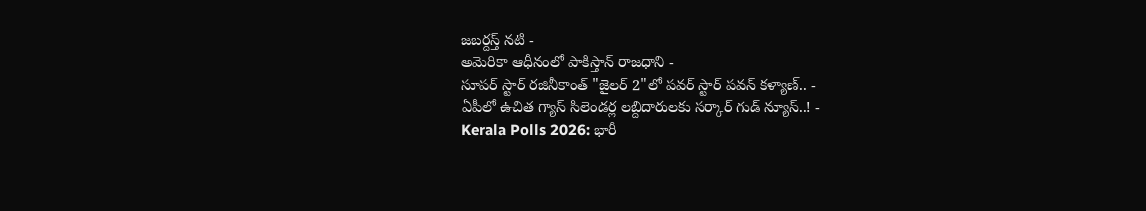జబర్దస్త్ నటి -
అమెరికా ఆధీనంలో పాకిస్తాన్ రాజధాని -
సూపర్ స్టార్ రజినీకాంత్ "జైలర్ 2"లో పవర్ స్టార్ పవన్ కళ్యాణ్.. -
ఏపీలో ఉచిత గ్యాస్ సిలెండర్ల లబ్దిదారులకు సర్కార్ గుడ్ న్యూస్..! -
Kerala Polls 2026: భారీ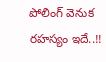పోలింగ్ వెనుక రహస్యం ఇదే..!!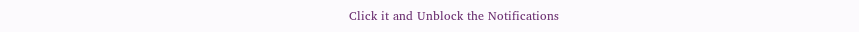Click it and Unblock the Notifications